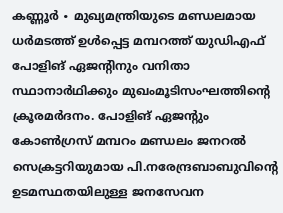കണ്ണൂർ ∙ മുഖ്യമന്ത്രിയുടെ മണ്ഡലമായ ധർമടത്ത് ഉൾപ്പെട്ട മമ്പറത്ത് യുഡിഎഫ് പോളിങ് ഏജന്റിനും വനിതാ സ്ഥാനാർഥിക്കും മുഖംമൂടിസംഘത്തിന്റെ ക്രൂരമർദനം. പോളിങ് ഏജന്റും കോൺഗ്രസ് മമ്പറം മണ്ഡലം ജനറൽ സെക്രട്ടറിയുമായ പി.നരേന്ദ്രബാബുവിന്റെ ഉടമസ്ഥതയിലുള്ള ജനസേവന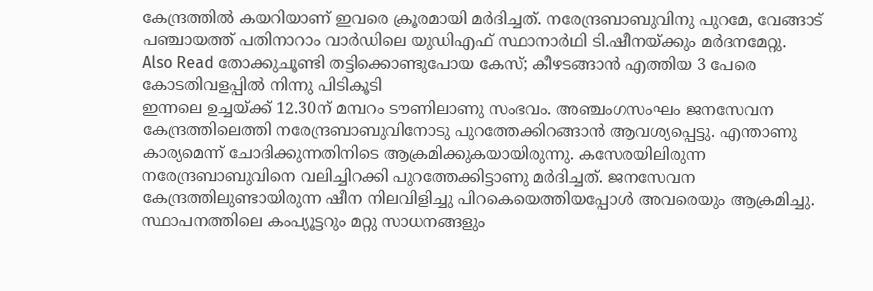കേന്ദ്രത്തിൽ കയറിയാണ് ഇവരെ ക്രൂരമായി മർദിച്ചത്. നരേന്ദ്രബാബുവിനു പുറമേ, വേങ്ങാട് പഞ്ചായത്ത് പതിനാറാം വാർഡിലെ യുഡിഎഫ് സ്ഥാനാർഥി ടി.ഷീനയ്ക്കും മർദനമേറ്റു.
Also Read തോക്കുചൂണ്ടി തട്ടിക്കൊണ്ടുപോയ കേസ്; കീഴടങ്ങാൻ എത്തിയ 3 പേരെ കോടതിവളപ്പിൽ നിന്നു പിടികൂടി
ഇന്നലെ ഉച്ചയ്ക്ക് 12.30ന് മമ്പറം ടൗണിലാണു സംഭവം. അഞ്ചംഗസംഘം ജനസേവന കേന്ദ്രത്തിലെത്തി നരേന്ദ്രബാബുവിനോടു പുറത്തേക്കിറങ്ങാൻ ആവശ്യപ്പെട്ടു. എന്താണു കാര്യമെന്ന് ചോദിക്കുന്നതിനിടെ ആക്രമിക്കുകയായിരുന്നു. കസേരയിലിരുന്ന നരേന്ദ്രബാബുവിനെ വലിച്ചിറക്കി പുറത്തേക്കിട്ടാണു മർദിച്ചത്. ജനസേവന കേന്ദ്രത്തിലുണ്ടായിരുന്ന ഷീന നിലവിളിച്ചു പിറകെയെത്തിയപ്പോൾ അവരെയും ആക്രമിച്ചു. സ്ഥാപനത്തിലെ കംപ്യൂട്ടറും മറ്റു സാധനങ്ങളും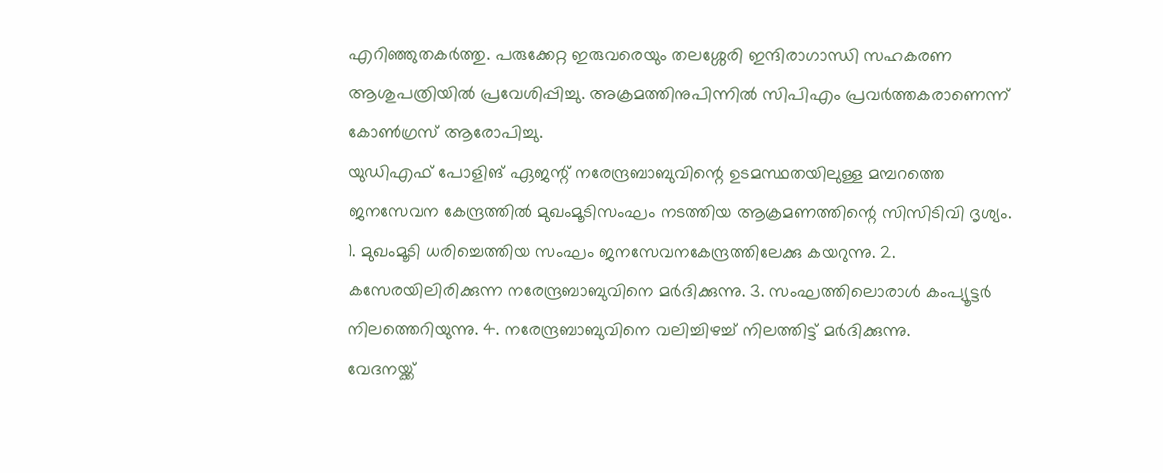എറിഞ്ഞുതകർത്തു. പരുക്കേറ്റ ഇരുവരെയും തലശ്ശേരി ഇന്ദിരാഗാന്ധി സഹകരണ ആശുപത്രിയിൽ പ്രവേശിപ്പിച്ചു. അക്രമത്തിനുപിന്നിൽ സിപിഎം പ്രവർത്തകരാണെന്ന് കോൺഗ്രസ് ആരോപിച്ചു.
യുഡിഎഫ് പോളിങ് ഏജന്റ് നരേന്ദ്രബാബുവിന്റെ ഉടമസ്ഥതയിലുള്ള മമ്പറത്തെ ജനസേവന കേന്ദ്രത്തിൽ മുഖംമൂടിസംഘം നടത്തിയ ആക്രമണത്തിന്റെ സിസിടിവി ദൃശ്യം. 1. മുഖംമൂടി ധരിച്ചെത്തിയ സംഘം ജനസേവനകേന്ദ്രത്തിലേക്കു കയറുന്നു. 2. കസേരയിലിരിക്കുന്ന നരേന്ദ്രബാബുവിനെ മർദിക്കുന്നു. 3. സംഘത്തിലൊരാൾ കംപ്യൂട്ടർ നിലത്തെറിയുന്നു. 4. നരേന്ദ്രബാബുവിനെ വലിച്ചിഴച്ച് നിലത്തിട്ട് മർദിക്കുന്നു.
വേദനയ്ക്ക്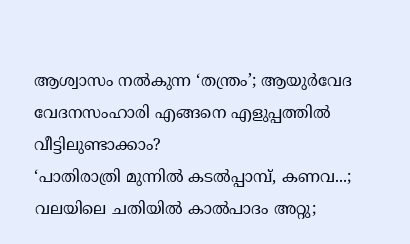ആശ്വാസം നൽകുന്ന ‘തന്ത്രം’; ആയുർവേദ വേദനസംഹാരി എങ്ങനെ എളുപ്പത്തിൽ വീട്ടിലുണ്ടാക്കാം?
‘പാതിരാത്രി മുന്നിൽ കടൽപ്പാമ്പ്, കണവ...; വലയിലെ ചതിയിൽ കാൽപാദം അറ്റു;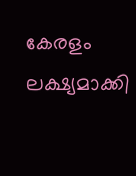കേരളം ലക്ഷ്യമാക്കി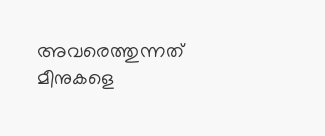അവരെത്തുന്നത് മീനുകളെ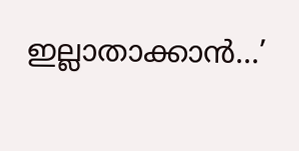ഇല്ലാതാക്കാൻ...’